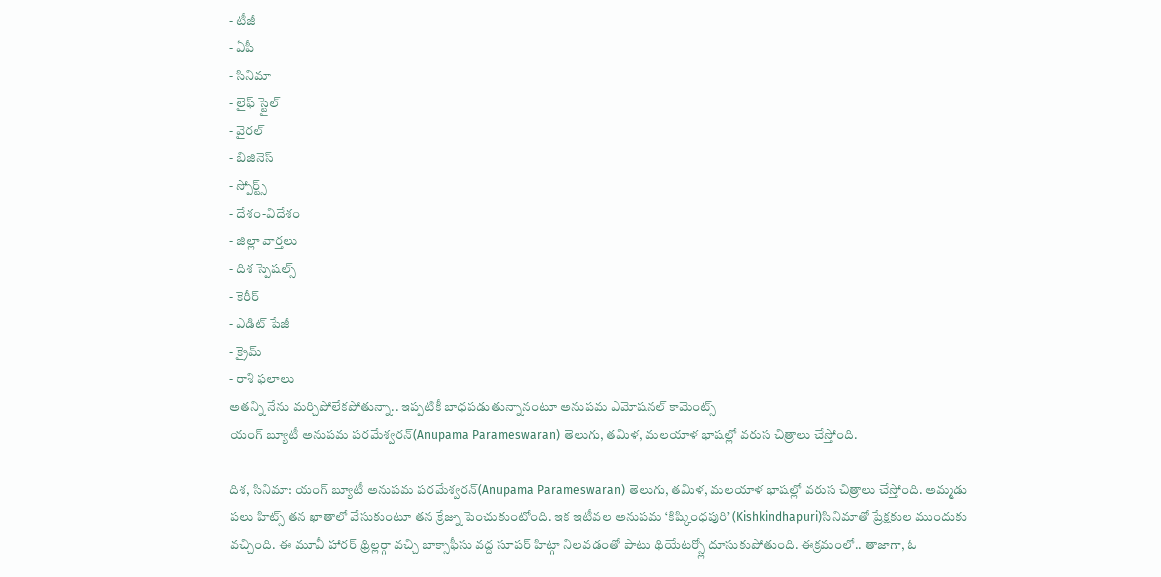- టీజీ
- ఏపీ
- సినిమా
- లైఫ్ స్టైల్
- వైరల్
- బిజినెస్
- స్పోర్ట్స్
- దేశం-విదేశం
- జిల్లా వార్తలు
- దిశ స్పెషల్స్
- కెరీర్
- ఎడిట్ పేజీ
- క్రైమ్
- రాశి ఫలాలు
అతన్ని నేను మర్చిపోలేకపోతున్నా.. ఇప్పటికీ బాధపడుతున్నానంటూ అనుపమ ఎమోషనల్ కామెంట్స్
యంగ్ బ్యూటీ అనుపమ పరమేశ్వరన్(Anupama Parameswaran) తెలుగు, తమిళ, మలయాళ భాషల్లో వరుస చిత్రాలు చేస్తోంది.

దిశ, సినిమా: యంగ్ బ్యూటీ అనుపమ పరమేశ్వరన్(Anupama Parameswaran) తెలుగు, తమిళ, మలయాళ భాషల్లో వరుస చిత్రాలు చేస్తోంది. అమ్మడు పలు హిట్స్ తన ఖాతాలో వేసుకుంటూ తన క్రేజ్ను పెంచుకుంటోంది. ఇక ఇటీవల అనుపమ ‘కిష్కింధపురి’ (Kishkindhapuri)సినిమాతో ప్రేక్షకుల ముందుకు వచ్చింది. ఈ మూవీ హారర్ థ్రిల్లర్గా వచ్చి బాక్సాఫీసు వద్ద సూపర్ హిట్గా నిలవడంతో పాటు థియేటర్స్లో దూసుకుపోతుంది. ఈక్రమంలో.. తాజాగా, ఓ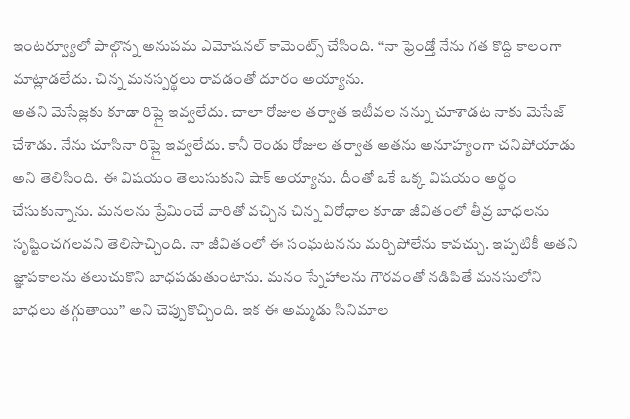ఇంటర్వ్యూలో పాల్గొన్న అనుపమ ఎమోషనల్ కామెంట్స్ చేసింది. ‘‘నా ఫ్రెండ్తో నేను గత కొద్ది కాలంగా మాట్లాడలేదు. చిన్న మనస్పర్థలు రావడంతో దూరం అయ్యాను.
అతని మెసేజ్లకు కూడా రిప్లై ఇవ్వలేదు. చాలా రోజుల తర్వాత ఇటీవల నన్ను చూశాడట నాకు మెసేజ్ చేశాడు. నేను చూసినా రిప్లై ఇవ్వలేదు. కానీ రెండు రోజుల తర్వాత అతను అనూహ్యంగా చనిపోయాడు అని తెలిసింది. ఈ విషయం తెలుసుకుని షాక్ అయ్యాను. దీంతో ఒకే ఒక్క విషయం అర్థం చేసుకున్నాను. మనలను ప్రేమించే వారితో వచ్చిన చిన్న విరోధాల కూడా జీవితంలో తీవ్ర బాధలను సృష్టించగలవని తెలిసొచ్చింది. నా జీవితంలో ఈ సంఘటనను మర్చిపోలేను కావచ్చు. ఇప్పటికీ అతని జ్ఞాపకాలను తలుచుకొని బాధపడుతుంటాను. మనం స్నేహాలను గౌరవంతో నడిపితే మనసులోని బాధలు తగ్గుతాయి’’ అని చెప్పుకొచ్చింది. ఇక ఈ అమ్మడు సినిమాల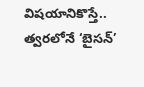విషయానికొస్తే.. త్వరలోనే ‘బైసన్’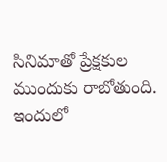సినిమాతో ప్రేక్షకుల ముందుకు రాబోతుంది. ఇందులో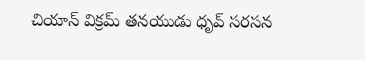చియాన్ విక్రమ్ తనయుడు ధృవ్ సరసన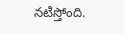నటిస్తోంది.